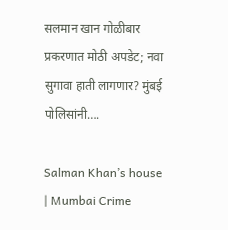सलमान खान गोळीबार प्रकरणात मोठी अपडेट; नवा सुगावा हाती लागणार? मुंबई पोलिसांनी….

Salman Khan’s house | Mumbai Crime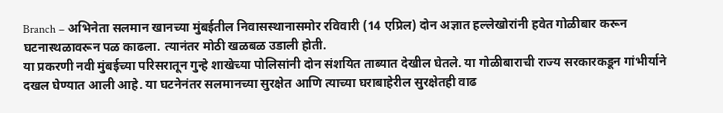Branch – अभिनेता सलमान खानच्या मुंबईतील निवासस्थानासमोर रविवारी (14 एप्रिल) दोन अज्ञात हल्लेखोरांनी हवेत गोळीबार करून घटनास्थळावरून पळ काढला. त्यानंतर मोठी खळबळ उडाली होती.
या प्रकरणी नवी मुंबईच्या परिसरातून गुन्हे शाखेच्या पोलिसांनी दोन संशयित ताब्यात देखील घेतले. या गोळीबाराची राज्य सरकारकडून गांभीर्याने दखल घेण्यात आली आहे. या घटनेनंतर सलमानच्या सुरक्षेत आणि त्याच्या घराबाहेरील सुरक्षेतही वाढ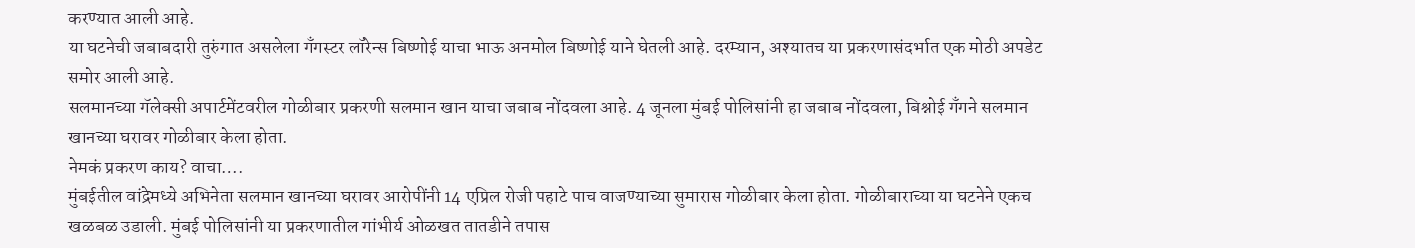करण्यात आली आहे.
या घटनेची जबाबदारी तुरुंगात असलेला गँगस्टर लॉरेन्स बिष्णोई याचा भाऊ अनमोल बिष्णोई याने घेतली आहे. दरम्यान, अश्यातच या प्रकरणासंदर्भात एक मोठी अपडेट समोर आली आहे.
सलमानच्या गॅलेक्सी अपार्टमेंटवरील गोळीबार प्रकरणी सलमान खान याचा जबाब नोंदवला आहे. 4 जूनला मुंबई पोलिसांनी हा जबाब नोंदवला, बिश्नोई गँगने सलमान खानच्या घरावर गोळीबार केला होता.
नेमकं प्रकरण काय? वाचा….
मुंबईतील वांद्रेमध्ये अभिनेता सलमान खानच्या घरावर आरोपींनी 14 एप्रिल रोजी पहाटे पाच वाजण्याच्या सुमारास गोळीबार केला होता. गोळीबाराच्या या घटनेने एकच खळबळ उडाली. मुंबई पोलिसांनी या प्रकरणातील गांभीर्य ओळखत तातडीने तपास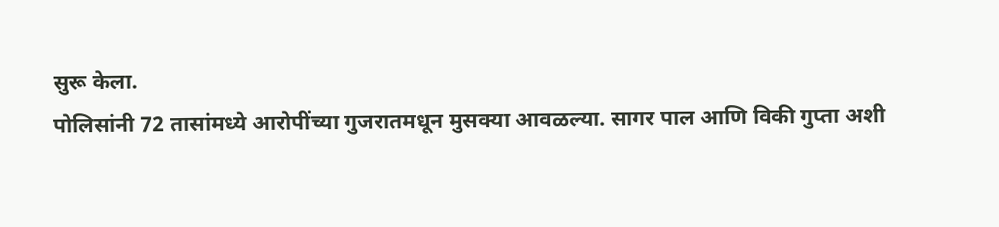सुरू केला.
पोलिसांनी 72 तासांमध्ये आरोपींच्या गुजरातमधून मुसक्या आवळल्या. सागर पाल आणि विकी गुप्ता अशी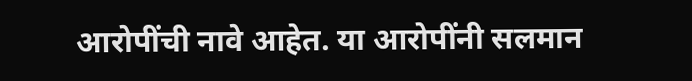आरोपींची नावे आहेत. या आरोपींनी सलमान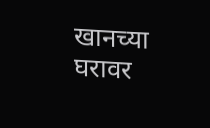खानच्या घरावर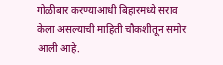गोळीबार करण्याआधी बिहारमध्ये सराव केला असल्याची माहिती चौकशीतून समोर आली आहे.